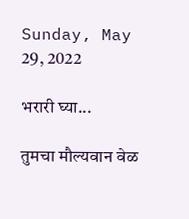Sunday, May 29, 2022

भरारी घ्या...

तुमचा मौल्यवान वेळ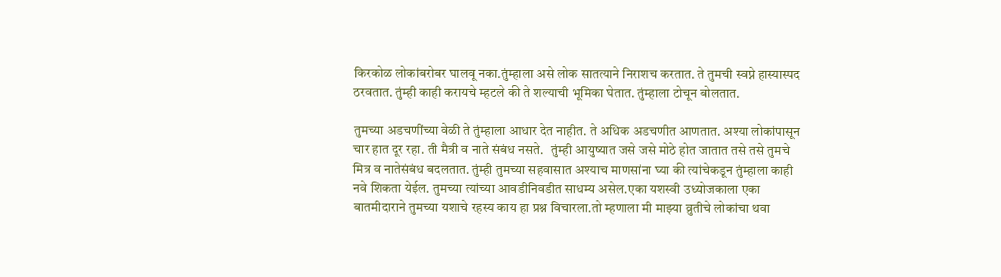किरकोळ लोकांबरोबर घालवू नका.तुंम्हाला असे लोक सातत्याने निराशच करतात. ते तुमची स्वप्ने हास्यास्पद ठरवतात. तुंम्ही काही करायचे म्हटले की ते शल्याची भूमिका घेतात. तुंम्हाला टोचून बोलतात.

तुमच्या अडचणींच्या वेळी ते तुंम्हाला आधार देत नाहीत. ते अधिक अडचणीत आणतात. अश्या लोकांपासून चार हात दूर रहा. ती मैत्री व नाते संबंध नसते.   तुंम्ही आयुष्यात जसे जसे मोठे होत जातात तसे तसे तुमचे मित्र व नातेसंबंध बदलतात. तुंम्ही तुमच्या सहवासात अश्याच माणसांना घ्या की त्यांचेकडून तुंम्हाला काही नवे शिकता येईल. तुमच्या त्यांच्या आवडीनिवडीत साधम्य असेल.एका यशस्वी उध्योजकाला एका बातमीदाराने तुमच्या यशाचे रहस्य काय हा प्रश्न विचारला.तो म्हणाला मी माझ्या व्रुतीचे लोकांचा थवा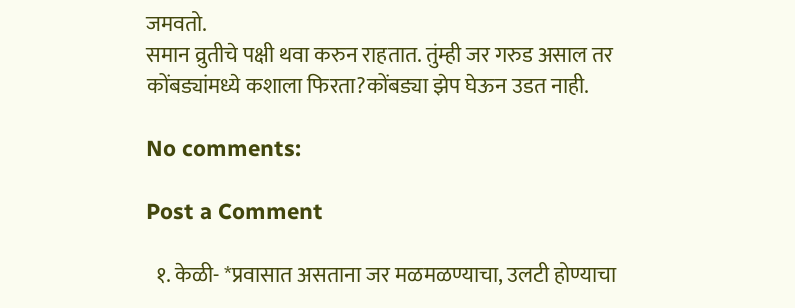जमवतो.
समान व्रुतीचे पक्षी थवा करुन राहतात. तुंम्ही जर गरुड असाल तर कोंबड्यांमध्ये कशाला फिरता?कोंबड्या झेप घेऊन उडत नाही.

No comments:

Post a Comment

  १. केळी- *प्रवासात असताना जर मळमळण्याचा, उलटी होण्याचा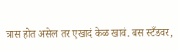त्रास होत असेल तर एखादं केळ खावं. बस स्टँडवर,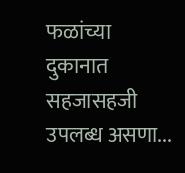फळांच्या दुकानात सहजासहजी उपलब्ध असणा...